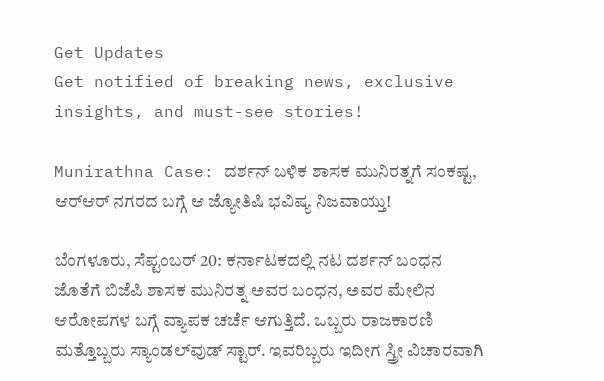Get Updates
Get notified of breaking news, exclusive insights, and must-see stories!

Munirathna Case: ದರ್ಶನ್ ಬಳಿಕ ಶಾಸಕ ಮುನಿರತ್ನಗೆ ಸಂಕಷ್ಟ, ಆರ್‌ಆರ್ ನಗರದ ಬಗ್ಗೆ ಆ ಜ್ಯೋತಿಷಿ ಭವಿಷ್ಯ ನಿಜವಾಯ್ತು!

ಬೆಂಗಳೂರು, ಸೆಪ್ಟಂಬರ್ 20: ಕರ್ನಾಟಕದಲ್ಲಿ ನಟ ದರ್ಶನ್ ಬಂಧನ ಜೊತೆಗೆ ಬಿಜೆಪಿ ಶಾಸಕ ಮುನಿರತ್ನ ಅವರ ಬಂಧನ, ಅವರ ಮೇಲಿನ ಆರೋಪಗಳ ಬಗ್ಗೆ ವ್ಯಾಪಕ ಚರ್ಚೆ ಆಗುತ್ತಿದೆ. ಒಬ್ಬರು ರಾಜಕಾರಣಿ ಮತ್ತೊಬ್ಬರು ಸ್ಯಾಂಡಲ್‌ವುಡ್ ಸ್ಟಾರ್. ಇವರಿಬ್ಬರು ಇದೀಗ ಸ್ತ್ರೀ ವಿಚಾರವಾಗಿ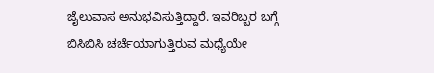ಜೈಲುವಾಸ ಅನುಭವಿಸುತ್ತಿದ್ದಾರೆ. ಇವರಿಬ್ಬರ ಬಗ್ಗೆ ಬಿಸಿಬಿಸಿ ಚರ್ಚೆಯಾಗುತ್ತಿರುವ ಮಧ್ಯೆಯೇ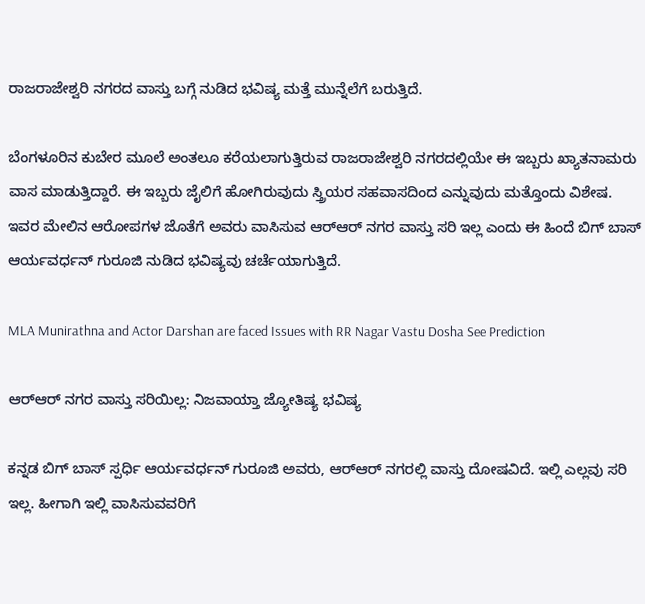ರಾಜರಾಜೇಶ್ವರಿ ನಗರದ ವಾಸ್ತು ಬಗ್ಗೆ ನುಡಿದ ಭವಿಷ್ಯ ಮತ್ತೆ ಮುನ್ನೆಲೆಗೆ ಬರುತ್ತಿದೆ.

ಬೆಂಗಳೂರಿನ ಕುಬೇರ ಮೂಲೆ ಅಂತಲೂ ಕರೆಯಲಾಗುತ್ತಿರುವ ರಾಜರಾಜೇಶ್ವರಿ ನಗರದಲ್ಲಿಯೇ ಈ ಇಬ್ಬರು ಖ್ಯಾತನಾಮರು ವಾಸ ಮಾಡುತ್ತಿದ್ದಾರೆ. ಈ ಇಬ್ಬರು ಜೈಲಿಗೆ ಹೋಗಿರುವುದು ಸ್ತ್ರಿಯರ ಸಹವಾಸದಿಂದ ಎನ್ನುವುದು ಮತ್ತೊಂದು ವಿಶೇಷ. ಇವರ ಮೇಲಿನ ಆರೋಪಗಳ ಜೊತೆಗೆ ಅವರು ವಾಸಿಸುವ ಆರ್‌ಆರ್‌ ನಗರ ವಾಸ್ತು ಸರಿ ಇಲ್ಲ ಎಂದು ಈ ಹಿಂದೆ ಬಿಗ್ ಬಾಸ್ ಆರ್ಯವರ್ಧನ್ ಗುರೂಜಿ ನುಡಿದ ಭವಿಷ್ಯವು ಚರ್ಚೆಯಾಗುತ್ತಿದೆ.

MLA Munirathna and Actor Darshan are faced Issues with RR Nagar Vastu Dosha See Prediction

ಆರ್‌ಆರ್ ನಗರ ವಾಸ್ತು ಸರಿಯಿಲ್ಲ: ನಿಜವಾಯ್ತಾ ಜ್ಯೋತಿಷ್ಯ ಭವಿಷ್ಯ

ಕನ್ನಡ ಬಿಗ್ ಬಾಸ್ ಸ್ಪರ್ಧಿ ಆರ್ಯವರ್ಧನ್ ಗುರೂಜಿ ಅವರು, ಆರ್‌ಆರ್‌ ನಗರಲ್ಲಿ ವಾಸ್ತು ದೋಷವಿದೆ. ಇಲ್ಲಿ ಎಲ್ಲವು ಸರಿ ಇಲ್ಲ. ಹೀಗಾಗಿ ಇಲ್ಲಿ ವಾಸಿಸುವವರಿಗೆ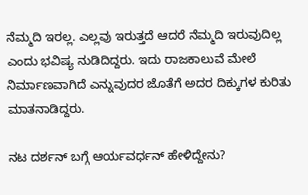ನೆಮ್ಮದಿ ಇರಲ್ಲ. ಎಲ್ಲವು ಇರುತ್ತದೆ ಆದರೆ ನೆಮ್ಮದಿ ಇರುವುದಿಲ್ಲ ಎಂದು ಭವಿಷ್ಯ ನುಡಿದಿದ್ದರು. ಇದು ರಾಜಕಾಲುವೆ ಮೇಲೆ ನಿರ್ಮಾಣವಾಗಿದೆ ಎನ್ನುವುದರ ಜೊತೆಗೆ ಅದರ ದಿಕ್ಕುಗಳ ಕುರಿತು ಮಾತನಾಡಿದ್ದರು.

ನಟ ದರ್ಶನ್ ಬಗ್ಗೆ ಆರ್ಯವರ್ಧನ್ ಹೇಳಿದ್ದೇನು?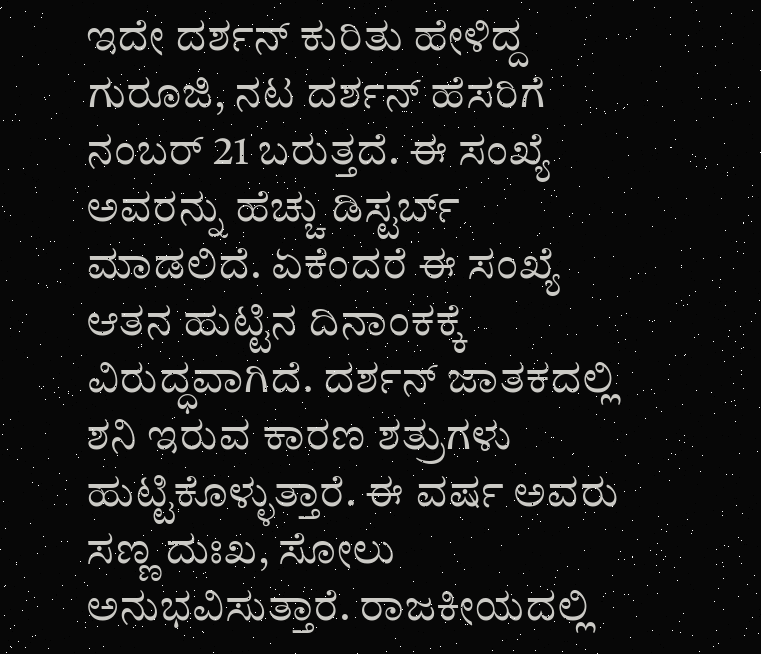ಇದೇ ದರ್ಶನ್ ಕುರಿತು ಹೇಳಿದ್ದ ಗುರೂಜಿ, ನಟ ದರ್ಶನ್ ಹೆಸರಿಗೆ ನಂಬರ್ 21 ಬರುತ್ತದೆ. ಈ ಸಂಖ್ಯೆ ಅವರನ್ನು ಹೆಚ್ಚು ಡಿಸ್ಟರ್ಬ್ ಮಾಡಲಿದೆ. ಏಕೆಂದರೆ ಈ ಸಂಖ್ಯೆ ಆತನ ಹುಟ್ಟಿನ ದಿನಾಂಕಕ್ಕೆ ವಿರುದ್ಧವಾಗಿದೆ. ದರ್ಶನ್ ಜಾತಕದಲ್ಲಿ ಶನಿ ಇರುವ ಕಾರಣ ಶತ್ರುಗಳು ಹುಟ್ಟಿಕೊಳ್ಳುತ್ತಾರೆ. ಈ ವರ್ಷ ಅವರು ಸಣ್ಣ ದುಃಖ, ಸೋಲು ಅನುಭವಿಸುತ್ತಾರೆ. ರಾಜಕೀಯದಲ್ಲಿ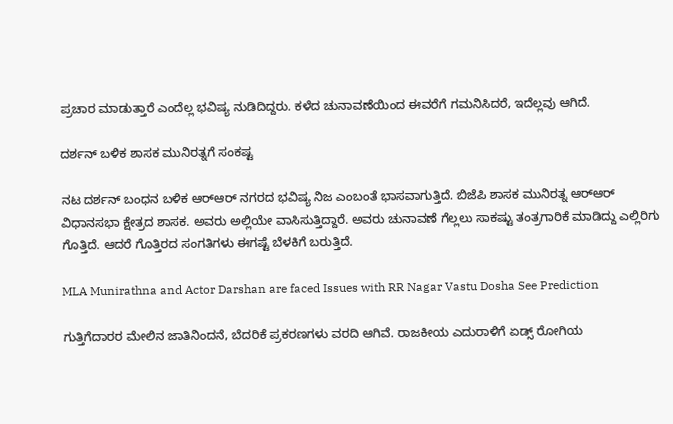ಪ್ರಚಾರ ಮಾಡುತ್ತಾರೆ ಎಂದೆಲ್ಲ ಭವಿಷ್ಯ ನುಡಿದಿದ್ದರು. ಕಳೆದ ಚುನಾವಣೆಯಿಂದ ಈವರೆಗೆ ಗಮನಿಸಿದರೆ, ಇದೆಲ್ಲವು ಆಗಿದೆ.

ದರ್ಶನ್ ಬಳಿಕ ಶಾಸಕ ಮುನಿರತ್ನಗೆ ಸಂಕಷ್ಟ

ನಟ ದರ್ಶನ್ ಬಂಧನ ಬಳಿಕ ಆರ್‌ಆರ್‌ ನಗರದ ಭವಿಷ್ಯ ನಿಜ ಎಂಬಂತೆ ಭಾಸವಾಗುತ್ತಿದೆ. ಬಿಜೆಪಿ ಶಾಸಕ ಮುನಿರತ್ನ ಆರ್‌ಆರ್‌ ವಿಧಾನಸಭಾ ಕ್ಷೇತ್ರದ ಶಾಸಕ. ಅವರು ಅಲ್ಲಿಯೇ ವಾಸಿಸುತ್ತಿದ್ದಾರೆ. ಅವರು ಚುನಾವಣೆ ಗೆಲ್ಲಲು ಸಾಕಷ್ಟು ತಂತ್ರಗಾರಿಕೆ ಮಾಡಿದ್ದು ಎಲ್ಲಿರಿಗು ಗೊತ್ತಿದೆ. ಆದರೆ ಗೊತ್ತಿರದ ಸಂಗತಿಗಳು ಈಗಷ್ಟೆ ಬೆಳಕಿಗೆ ಬರುತ್ತಿದೆ.

MLA Munirathna and Actor Darshan are faced Issues with RR Nagar Vastu Dosha See Prediction

ಗುತ್ತಿಗೆದಾರರ ಮೇಲಿನ ಜಾತಿನಿಂದನೆ, ಬೆದರಿಕೆ ಪ್ರಕರಣಗಳು ವರದಿ ಆಗಿವೆ. ರಾಜಕೀಯ ಎದುರಾಳಿಗೆ ಏಡ್ಸ್‌ ರೋಗಿಯ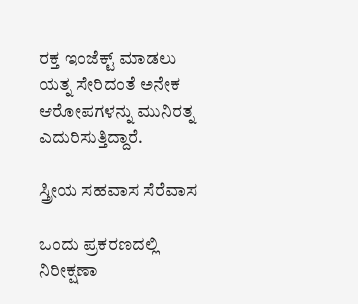ರಕ್ತ ಇಂಜೆಕ್ಟ್ ಮಾಡಲು ಯತ್ನ ಸೇರಿದಂತೆ ಅನೇಕ ಆರೋಪಗಳನ್ನು ಮುನಿರತ್ನ ಎದುರಿಸುತ್ತಿದ್ದಾರೆ.

ಸ್ತ್ರೀಯ ಸಹವಾಸ ಸೆರೆವಾಸ

ಒಂದು ಪ್ರಕರಣದಲ್ಲಿ ನಿರೀಕ್ಷಣಾ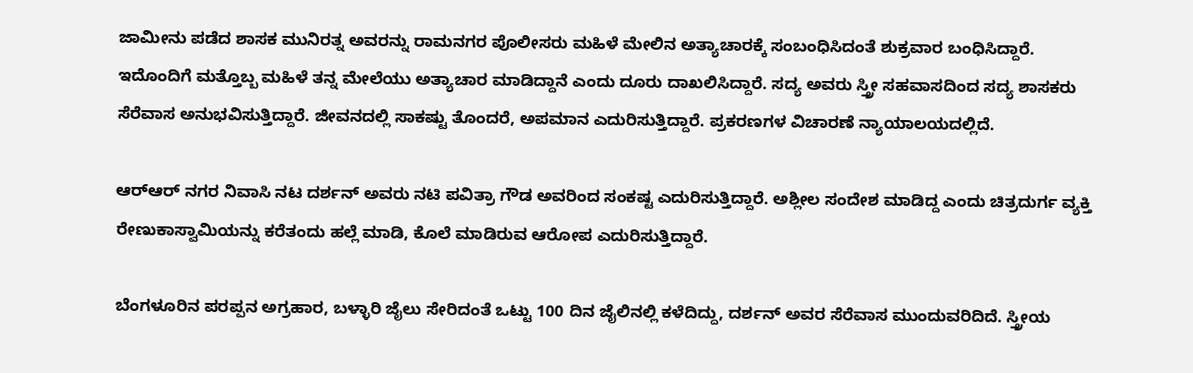ಜಾಮೀನು ಪಡೆದ ಶಾಸಕ ಮುನಿರತ್ನ ಅವರನ್ನು ರಾಮನಗರ ಪೊಲೀಸರು ಮಹಿಳೆ ಮೇಲಿನ ಅತ್ಯಾಚಾರಕ್ಕೆ ಸಂಬಂಧಿಸಿದಂತೆ ಶುಕ್ರವಾರ ಬಂಧಿಸಿದ್ದಾರೆ. ಇದೊಂದಿಗೆ ಮತ್ತೊಬ್ಬ ಮಹಿಳೆ ತನ್ನ ಮೇಲೆಯು ಅತ್ಯಾಚಾರ ಮಾಡಿದ್ದಾನೆ ಎಂದು ದೂರು ದಾಖಲಿಸಿದ್ದಾರೆ. ಸದ್ಯ ಅವರು ಸ್ತ್ರೀ ಸಹವಾಸದಿಂದ ಸದ್ಯ ಶಾಸಕರು ಸೆರೆವಾಸ ಅನುಭವಿಸುತ್ತಿದ್ದಾರೆ. ಜೀವನದಲ್ಲಿ ಸಾಕಷ್ಟು ತೊಂದರೆ, ಅಪಮಾನ ಎದುರಿಸುತ್ತಿದ್ದಾರೆ. ಪ್ರಕರಣಗಳ ವಿಚಾರಣೆ ನ್ಯಾಯಾಲಯದಲ್ಲಿದೆ.

ಆರ್‌ಆರ್‌ ನಗರ ನಿವಾಸಿ ನಟ ದರ್ಶನ್ ಅವರು ನಟಿ ಪವಿತ್ರಾ ಗೌಡ ಅವರಿಂದ ಸಂಕಷ್ಟ ಎದುರಿಸುತ್ತಿದ್ದಾರೆ. ಅಶ್ಲೀಲ ಸಂದೇಶ ಮಾಡಿದ್ದ ಎಂದು ಚಿತ್ರದುರ್ಗ ವ್ಯಕ್ತಿ ರೇಣುಕಾಸ್ವಾಮಿಯನ್ನು ಕರೆತಂದು ಹಲ್ಲೆ ಮಾಡಿ, ಕೊಲೆ ಮಾಡಿರುವ ಆರೋಪ ಎದುರಿಸುತ್ತಿದ್ದಾರೆ.

ಬೆಂಗಳೂರಿನ ಪರಪ್ಪನ ಅಗ್ರಹಾರ, ಬಳ್ಳಾರಿ ಜೈಲು ಸೇರಿದಂತೆ ಒಟ್ಟು 100 ದಿನ ಜೈಲಿನಲ್ಲಿ ಕಳೆದಿದ್ದು, ದರ್ಶನ್ ಅವರ ಸೆರೆವಾಸ ಮುಂದುವರಿದಿದೆ. ಸ್ತ್ರೀಯ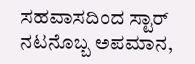ಸಹವಾಸದಿಂದ ಸ್ಟಾರ್‌ ನಟನೊಬ್ಬ ಅಪಮಾನ,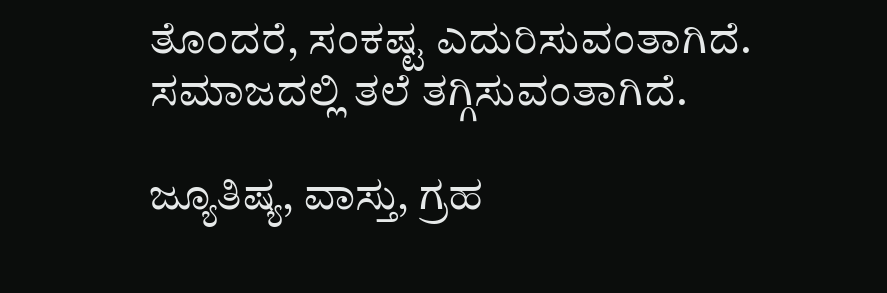ತೊಂದರೆ, ಸಂಕಷ್ಟ ಎದುರಿಸುವಂತಾಗಿದೆ. ಸಮಾಜದಲ್ಲಿ ತಲೆ ತಗ್ಗಿಸುವಂತಾಗಿದೆ.

ಜ್ಯೂತಿಷ್ಯ, ವಾಸ್ತು, ಗ್ರಹ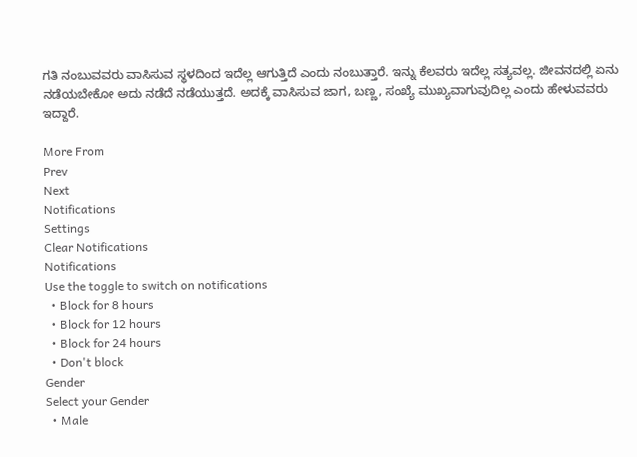ಗತಿ ನಂಬುವವರು ವಾಸಿಸುವ ಸ್ಥಳದಿಂದ ಇದೆಲ್ಲ ಆಗುತ್ತಿದೆ ಎಂದು ನಂಬುತ್ತಾರೆ. ಇನ್ನು ಕೆಲವರು ಇದೆಲ್ಲ ಸತ್ಯವಲ್ಲ. ಜೀವನದಲ್ಲಿ ಏನು ನಡೆಯಬೇಕೋ ಅದು ನಡೆದೆ ನಡೆಯುತ್ತದೆ. ಅದಕ್ಕೆ ವಾಸಿಸುವ ಜಾಗ, ಬಣ್ಣ, ಸಂಖ್ಯೆ ಮುಖ್ಯವಾಗುವುದಿಲ್ಲ ಎಂದು ಹೇಳುವವರು ಇದ್ದಾರೆ.

More From
Prev
Next
Notifications
Settings
Clear Notifications
Notifications
Use the toggle to switch on notifications
  • Block for 8 hours
  • Block for 12 hours
  • Block for 24 hours
  • Don't block
Gender
Select your Gender
  • Male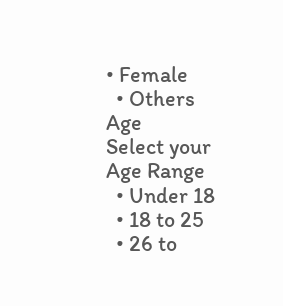• Female
  • Others
Age
Select your Age Range
  • Under 18
  • 18 to 25
  • 26 to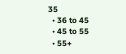35
  • 36 to 45
  • 45 to 55
  • 55+